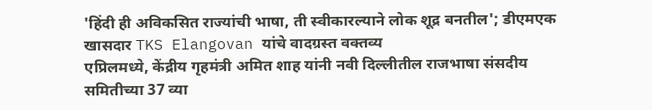'हिंदी ही अविकसित राज्यांची भाषा, ती स्वीकारल्याने लोक शूद्र बनतील'; डीएमएक खासदार TKS Elangovan यांचे वादग्रस्त वक्तव्य
एप्रिलमध्ये, केंद्रीय गृहमंत्री अमित शाह यांनी नवी दिल्लीतील राजभाषा संसदीय समितीच्या 37 व्या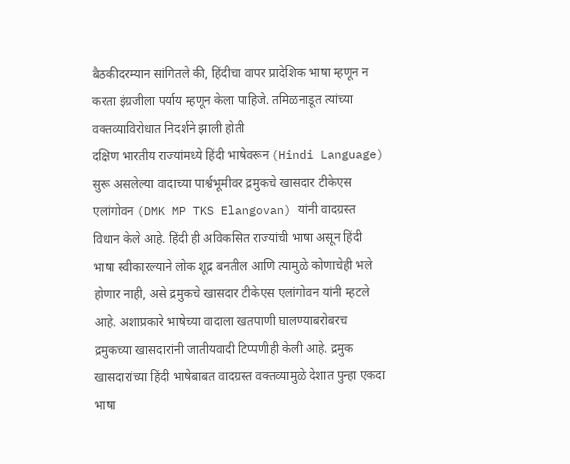बैठकीदरम्यान सांगितले की, हिंदीचा वापर प्रादेशिक भाषा म्हणून न करता इंग्रजीला पर्याय म्हणून केला पाहिजे. तमिळनाडूत त्यांच्या वक्तव्याविरोधात निदर्शने झाली होती
दक्षिण भारतीय राज्यांमध्ये हिंदी भाषेवरून (Hindi Language) सुरू असलेल्या वादाच्या पार्श्वभूमीवर द्रमुकचे खासदार टीकेएस एलांगोवन (DMK MP TKS Elangovan) यांनी वादग्रस्त विधान केले आहे. हिंदी ही अविकसित राज्यांची भाषा असून हिंदी भाषा स्वीकारल्याने लोक शूद्र बनतील आणि त्यामुळे कोणाचेही भले होणार नाही, असे द्रमुकचे खासदार टीकेएस एलांगोवन यांनी म्हटले आहे. अशाप्रकारे भाषेच्या वादाला खतपाणी घालण्याबरोबरच द्रमुकच्या खासदारांनी जातीयवादी टिप्पणीही केली आहे. द्रमुक खासदारांच्या हिंदी भाषेबाबत वादग्रस्त वक्तव्यामुळे देशात पुन्हा एकदा भाषा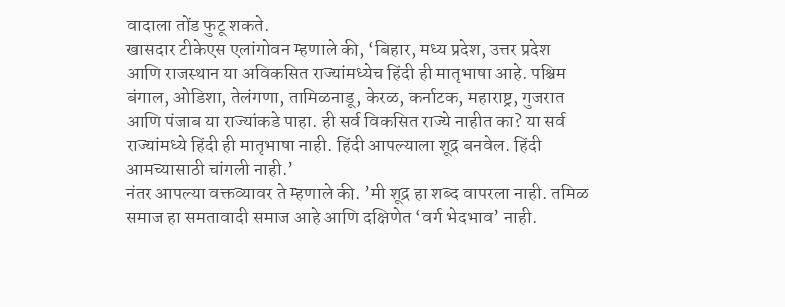वादाला तोंड फुटू शकते.
खासदार टीकेएस एलांगोवन म्हणाले की, ‘बिहार, मध्य प्रदेश, उत्तर प्रदेश आणि राजस्थान या अविकसित राज्यांमध्येच हिंदी ही मातृभाषा आहे. पश्चिम बंगाल, ओडिशा, तेलंगणा, तामिळनाडू, केरळ, कर्नाटक, महाराष्ट्र, गुजरात आणि पंजाब या राज्यांकडे पाहा. ही सर्व विकसित राज्ये नाहीत का? या सर्व राज्यांमध्ये हिंदी ही मातृभाषा नाही. हिंदी आपल्याला शूद्र बनवेल. हिंदी आमच्यासाठी चांगली नाही.’
नंतर आपल्या वक्तव्यावर ते म्हणाले की. ’मी शूद्र हा शब्द वापरला नाही. तमिळ समाज हा समतावादी समाज आहे आणि दक्षिणेत ‘वर्ग भेदभाव’ नाही.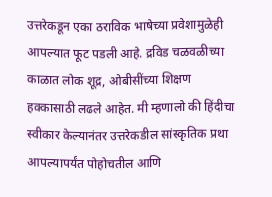उत्तरेकडून एका ठराविक भाषेच्या प्रवेशामुळेही आपल्यात फूट पडली आहे. द्रविड चळवळीच्या काळात लोक शूद्र, ओबीसींच्या शिक्षण हक्कासाठी लढले आहेत. मी म्हणालो की हिंदीचा स्वीकार केल्यानंतर उत्तरेकडील सांस्कृतिक प्रथा आपल्यापर्यंत पोहोचतील आणि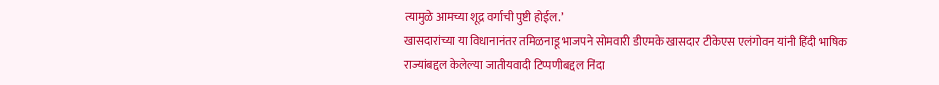त्यामुळे आमच्या शूद्र वर्गाची पुष्टी होईल.’
खासदारांच्या या विधानानंतर तमिळनाडू भाजपने सोमवारी डीएमके खासदार टीकेएस एलंगोवन यांनी हिंदी भाषिक राज्यांबद्दल केलेल्या जातीयवादी टिप्पणीबद्दल निंदा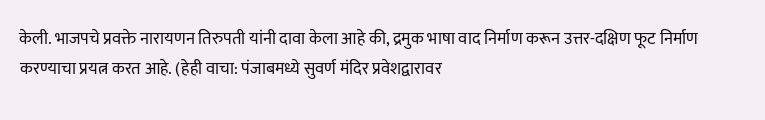केली. भाजपचे प्रवक्ते नारायणन तिरुपती यांनी दावा केला आहे की, द्रमुक भाषा वाद निर्माण करून उत्तर-दक्षिण फूट निर्माण करण्याचा प्रयत्न करत आहे. (हेही वाचा: पंजाबमध्ये सुवर्ण मंदिर प्रवेशद्वारावर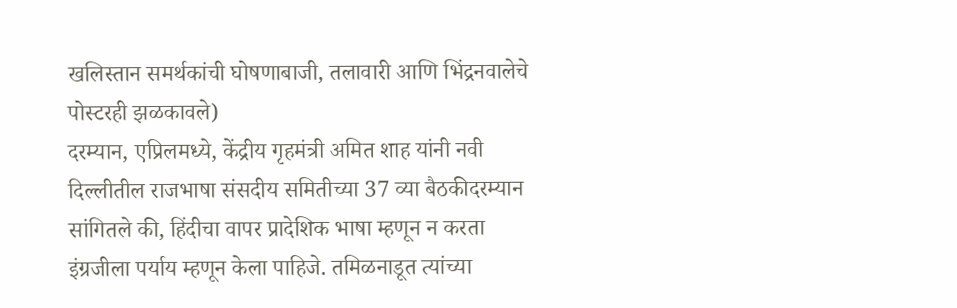खलिस्तान समर्थकांची घोषणाबाजी, तलावारी आणि भिंद्रनवालेचे पोस्टरही झळकावले)
दरम्यान, एप्रिलमध्ये, केंद्रीय गृहमंत्री अमित शाह यांनी नवी दिल्लीतील राजभाषा संसदीय समितीच्या 37 व्या बैठकीदरम्यान सांगितले की, हिंदीचा वापर प्रादेशिक भाषा म्हणून न करता इंग्रजीला पर्याय म्हणून केला पाहिजे. तमिळनाडूत त्यांच्या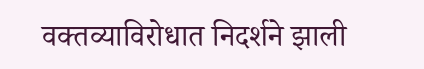वक्तव्याविरोधात निदर्शने झाली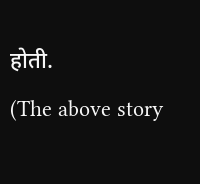होती.
(The above story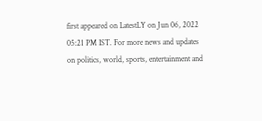first appeared on LatestLY on Jun 06, 2022 05:21 PM IST. For more news and updates on politics, world, sports, entertainment and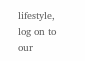lifestyle, log on to our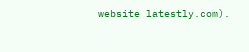website latestly.com).